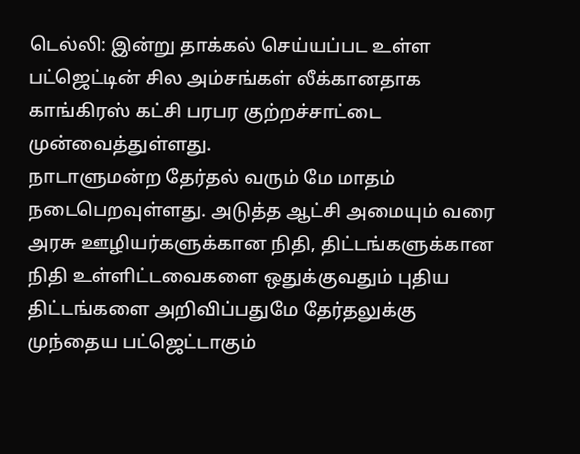டெல்லி: இன்று தாக்கல் செய்யப்பட உள்ள பட்ஜெட்டின் சில அம்சங்கள் லீக்கானதாக காங்கிரஸ் கட்சி பரபர குற்றச்சாட்டை முன்வைத்துள்ளது.
நாடாளுமன்ற தேர்தல் வரும் மே மாதம் நடைபெறவுள்ளது. அடுத்த ஆட்சி அமையும் வரை அரசு ஊழியர்களுக்கான நிதி, திட்டங்களுக்கான நிதி உள்ளிட்டவைகளை ஒதுக்குவதும் புதிய திட்டங்களை அறிவிப்பதுமே தேர்தலுக்கு முந்தைய பட்ஜெட்டாகும்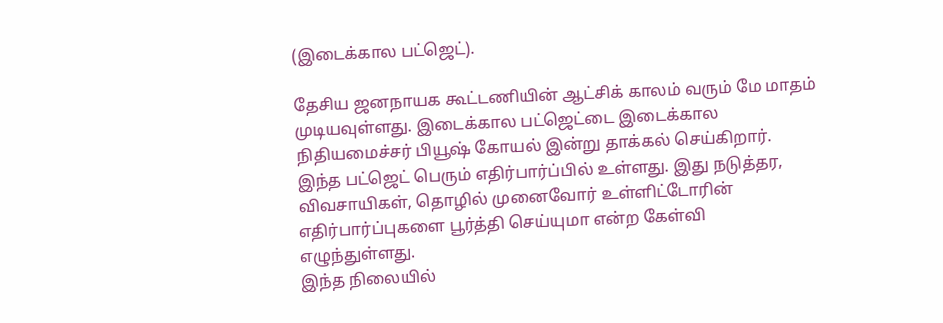(இடைக்கால பட்ஜெட்).

தேசிய ஜனநாயக கூட்டணியின் ஆட்சிக் காலம் வரும் மே மாதம் முடியவுள்ளது. இடைக்கால பட்ஜெட்டை இடைக்கால நிதியமைச்சர் பியூஷ் கோயல் இன்று தாக்கல் செய்கிறார். இந்த பட்ஜெட் பெரும் எதிர்பார்ப்பில் உள்ளது. இது நடுத்தர, விவசாயிகள், தொழில் முனைவோர் உள்ளிட்டோரின் எதிர்பார்ப்புகளை பூர்த்தி செய்யுமா என்ற கேள்வி எழுந்துள்ளது.
இந்த நிலையில்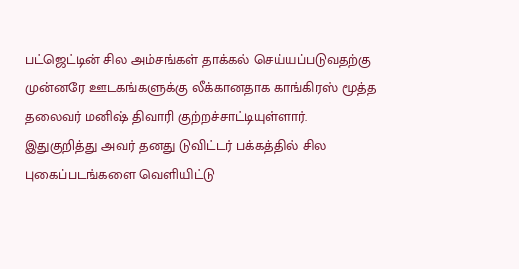பட்ஜெட்டின் சில அம்சங்கள் தாக்கல் செய்யப்படுவதற்கு முன்னரே ஊடகங்களுக்கு லீக்கானதாக காங்கிரஸ் மூத்த தலைவர் மனிஷ் திவாரி குற்றச்சாட்டியுள்ளார்.
இதுகுறித்து அவர் தனது டுவிட்டர் பக்கத்தில் சில புகைப்படங்களை வெளியிட்டு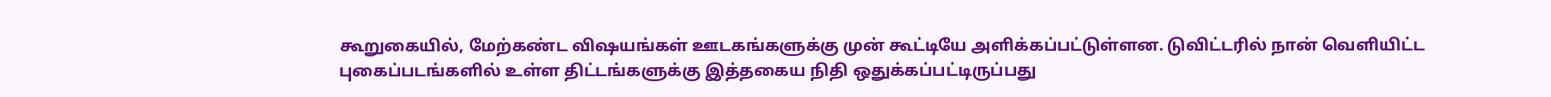கூறுகையில், மேற்கண்ட விஷயங்கள் ஊடகங்களுக்கு முன் கூட்டியே அளிக்கப்பட்டுள்ளன. டுவிட்டரில் நான் வெளியிட்ட புகைப்படங்களில் உள்ள திட்டங்களுக்கு இத்தகைய நிதி ஒதுக்கப்பட்டிருப்பது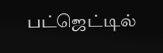பட்ஜெட்டில்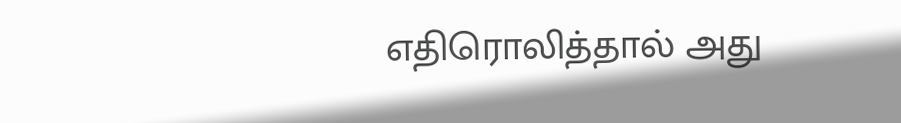எதிரொலித்தால் அது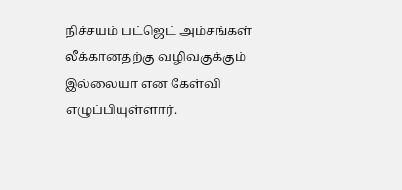நிச்சயம் பட்ஜெட் அம்சங்கள் லீக்கானதற்கு வழிவகுக்கும் இல்லையா என கேள்வி எழுப்பியுள்ளார்.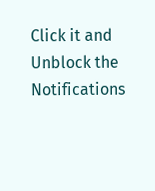Click it and Unblock the Notifications